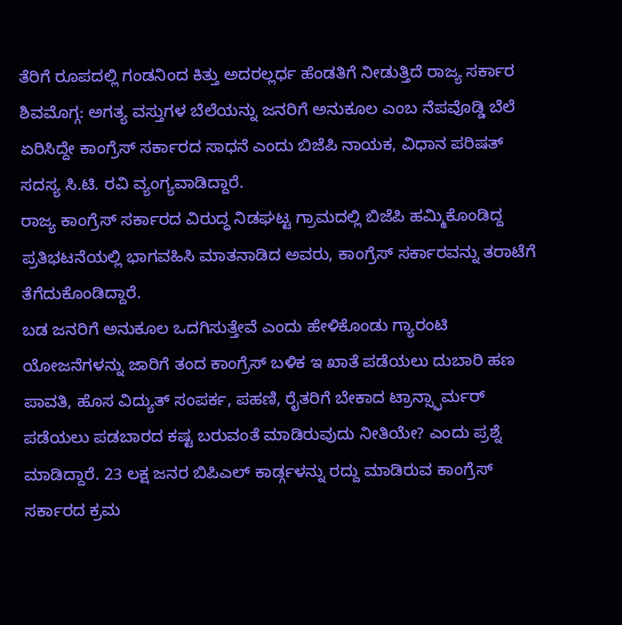ತೆರಿಗೆ ರೂಪದಲ್ಲಿ ಗಂಡನಿಂದ ಕಿತ್ತು ಅದರಲ್ಲರ್ಧ ಹೆಂಡತಿಗೆ ನೀಡುತ್ತಿದೆ ರಾಜ್ಯ ಸರ್ಕಾರ
ಶಿವಮೊಗ್ಗ: ಅಗತ್ಯ ವಸ್ತುಗಳ ಬೆಲೆಯನ್ನು ಜನರಿಗೆ ಅನುಕೂಲ ಎಂಬ ನೆಪವೊಡ್ಡಿ ಬೆಲೆ ಏರಿಸಿದ್ದೇ ಕಾಂಗ್ರೆಸ್ ಸರ್ಕಾರದ ಸಾಧನೆ ಎಂದು ಬಿಜೆಪಿ ನಾಯಕ, ವಿಧಾನ ಪರಿಷತ್ ಸದಸ್ಯ ಸಿ.ಟಿ. ರವಿ ವ್ಯಂಗ್ಯವಾಡಿದ್ದಾರೆ.
ರಾಜ್ಯ ಕಾಂಗ್ರೆಸ್ ಸರ್ಕಾರದ ವಿರುದ್ಧ ನಿಡಘಟ್ಟ ಗ್ರಾಮದಲ್ಲಿ ಬಿಜೆಪಿ ಹಮ್ಮಿಕೊಂಡಿದ್ದ ಪ್ರತಿಭಟನೆಯಲ್ಲಿ ಭಾಗವಹಿಸಿ ಮಾತನಾಡಿದ ಅವರು, ಕಾಂಗ್ರೆಸ್ ಸರ್ಕಾರವನ್ನು ತರಾಟೆಗೆ ತೆಗೆದುಕೊಂಡಿದ್ದಾರೆ.
ಬಡ ಜನರಿಗೆ ಅನುಕೂಲ ಒದಗಿಸುತ್ತೇವೆ ಎಂದು ಹೇಳಿಕೊಂಡು ಗ್ಯಾರಂಟಿ ಯೋಜನೆಗಳನ್ನು ಜಾರಿಗೆ ತಂದ ಕಾಂಗ್ರೆಸ್ ಬಳಿಕ ಇ ಖಾತೆ ಪಡೆಯಲು ದುಬಾರಿ ಹಣ ಪಾವತಿ, ಹೊಸ ವಿದ್ಯುತ್ ಸಂಪರ್ಕ, ಪಹಣಿ, ರೈತರಿಗೆ ಬೇಕಾದ ಟ್ರಾನ್ಸ್ಫಾರ್ಮರ್ ಪಡೆಯಲು ಪಡಬಾರದ ಕಷ್ಟ ಬರುವಂತೆ ಮಾಡಿರುವುದು ನೀತಿಯೇ? ಎಂದು ಪ್ರಶ್ನೆ ಮಾಡಿದ್ದಾರೆ. 23 ಲಕ್ಷ ಜನರ ಬಿಪಿಎಲ್ ಕಾರ್ಡ್ಗಳನ್ನು ರದ್ದು ಮಾಡಿರುವ ಕಾಂಗ್ರೆಸ್ ಸರ್ಕಾರದ ಕ್ರಮ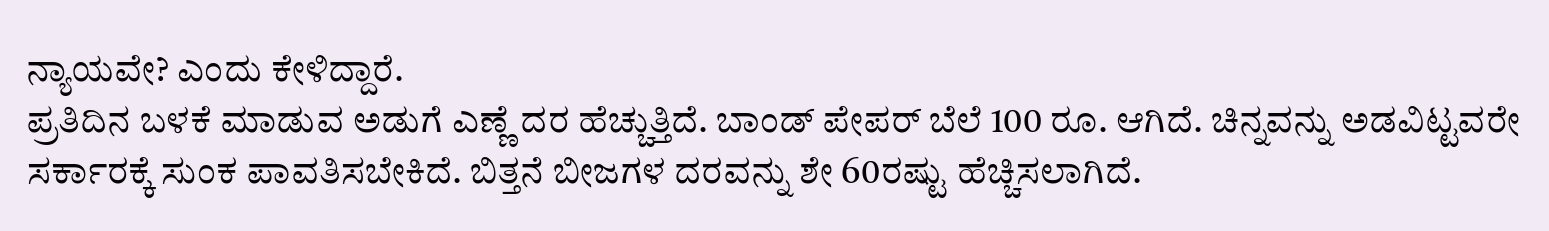ನ್ಯಾಯವೇ? ಎಂದು ಕೇಳಿದ್ದಾರೆ.
ಪ್ರತಿದಿನ ಬಳಕೆ ಮಾಡುವ ಅಡುಗೆ ಎಣ್ಣೆ ದರ ಹೆಚ್ಚುತ್ತಿದೆ. ಬಾಂಡ್ ಪೇಪರ್ ಬೆಲೆ 100 ರೂ. ಆಗಿದೆ. ಚಿನ್ನವನ್ನು ಅಡವಿಟ್ಟವರೇ ಸರ್ಕಾರಕ್ಕೆ ಸುಂಕ ಪಾವತಿಸಬೇಕಿದೆ. ಬಿತ್ತನೆ ಬೀಜಗಳ ದರವನ್ನು ಶೇ 60ರಷ್ಟು ಹೆಚ್ಚಿಸಲಾಗಿದೆ.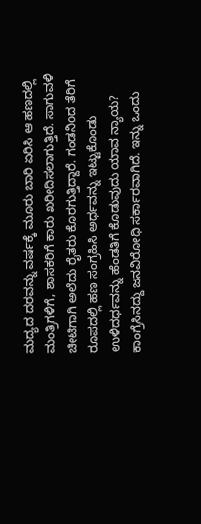ಮದ್ಯದ ದರವನ್ನು ವರ್ಷಕ್ಕೆ ಮೂರು ಬಾರಿ ಏರಿಸಿ ಆ ಹಣದಲ್ಲಿ ಮಂತ್ರಿಗಳಿಗೆ, ಶಾಸಕರಿಗೆ ಕಾರು ಖರೀದಿಸಲಾಗುತ್ತಿದೆ. ಸಾಗುವಳಿ ಚೀಟಿಗಾಗಿ ಅಲೆದು ರೈತರು ಕೊರಗುತ್ತಿದ್ದಾರೆ. ಗಂಡನಿoದ ತೆರಿಗೆ ರೂಪದಲ್ಲಿ ಹಣ ಸಂಗ್ರಹಿಸಿ ಅರ್ಧವನ್ನು ಇಟ್ಟುಕೊಂಡು ಉಳಿದರ್ಧವನ್ನು ಹೆಂಡತಿಗೆ ಕೊಡುವುದು ಯಾವ ನ್ಯಾಯ? ಕಾಂಗ್ರೆಸಿನದ್ದು ಜನವಿರೋಧಿ ಸರ್ಕಾರವಾಗಿದೆ. ಇನ್ನು ಒಂದು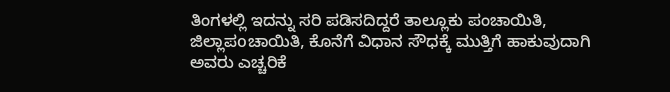ತಿಂಗಳಲ್ಲಿ ಇದನ್ನು ಸರಿ ಪಡಿಸದಿದ್ದರೆ ತಾಲ್ಲೂಕು ಪಂಚಾಯಿತಿ, ಜಿಲ್ಲಾಪoಚಾಯಿತಿ, ಕೊನೆಗೆ ವಿಧಾನ ಸೌಧಕ್ಕೆ ಮುತ್ತಿಗೆ ಹಾಕುವುದಾಗಿ ಅವರು ಎಚ್ಚರಿಕೆ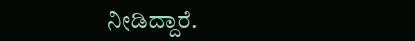ನೀಡಿದ್ದಾರೆ.